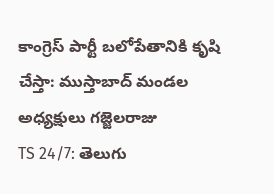కాంగ్రెస్ పార్టీ బలోపేతానికి కృషి చేస్తా: ముస్తాబాద్ మండల అధ్యక్షులు గజ్జెలరాజు
TS 24/7: తెలుగు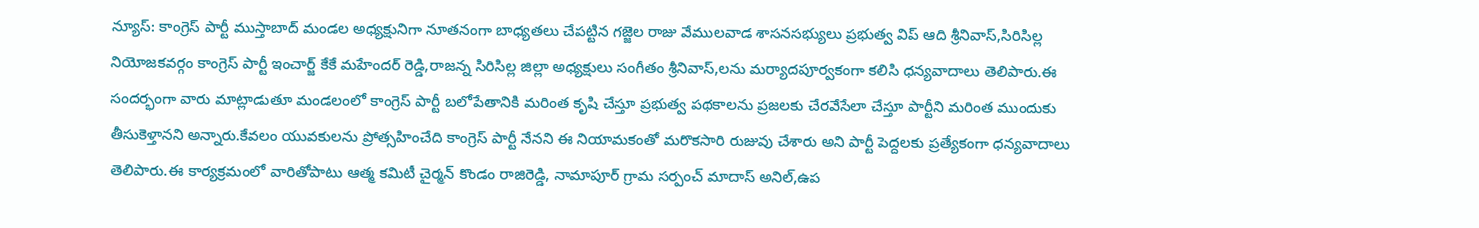న్యూస్: కాంగ్రెస్ పార్టీ ముస్తాబాద్ మండల అధ్యక్షునిగా నూతనంగా బాధ్యతలు చేపట్టిన గజ్జెల రాజు వేములవాడ శాసనసభ్యులు ప్రభుత్వ విప్ ఆది శ్రీనివాస్,సిరిసిల్ల నియోజకవర్గం కాంగ్రెస్ పార్టీ ఇంచార్జ్ కేకే మహేందర్ రెడ్డి,రాజన్న సిరిసిల్ల జిల్లా అధ్యక్షులు సంగీతం శ్రీనివాస్,లను మర్యాదపూర్వకంగా కలిసి ధన్యవాదాలు తెలిపారు.ఈ సందర్భంగా వారు మాట్లాడుతూ మండలంలో కాంగ్రెస్ పార్టీ బలోపేతానికి మరింత కృషి చేస్తూ ప్రభుత్వ పథకాలను ప్రజలకు చేరవేసేలా చేస్తూ పార్టీని మరింత ముందుకు తీసుకెళ్తానని అన్నారు.కేవలం యువకులను ప్రోత్సహించేది కాంగ్రెస్ పార్టీ నేనని ఈ నియామకంతో మరొకసారి రుజువు చేశారు అని పార్టీ పెద్దలకు ప్రత్యేకంగా ధన్యవాదాలు తెలిపారు.ఈ కార్యక్రమంలో వారితోపాటు ఆత్మ కమిటీ చైర్మన్ కొండం రాజిరెడ్డి, నామాపూర్ గ్రామ సర్పంచ్ మాదాస్ అనిల్,ఉప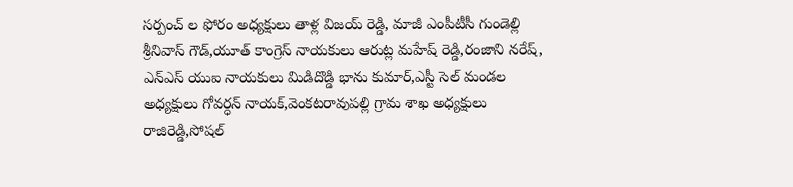సర్పంచ్ ల ఫోరం అధ్యక్షులు తాళ్ల విజయ్ రెడ్డి, మాజీ ఎంపీటీసీ గుండెల్లి శ్రీనివాస్ గౌడ్,యూత్ కాంగ్రెస్ నాయకులు ఆరుట్ల మహేష్ రెడ్డి,రంజాని నరేష్, ఎన్ఎస్ యుఐ నాయకులు మిడిదొడ్డి భాను కుమార్,ఎస్టీ సెల్ మండల అధ్యక్షులు గోవర్ధన్ నాయక్,వెంకటరావుపల్లి గ్రామ శాఖ అధ్యక్షులు రాజిరెడ్డి,సోషల్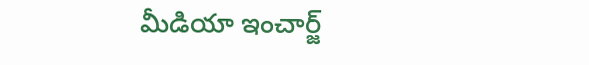మీడియా ఇంచార్జ్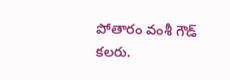పోతారం వంశీ గౌడ్ కలరు.